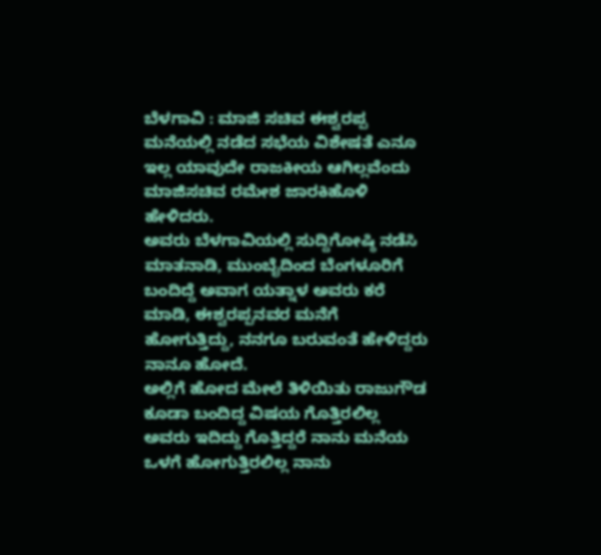ಬೆಳಗಾವಿ : ಮಾಜಿ ಸಚಿವ ಈಶ್ವರಪ್ಪ ಮನೆಯಲ್ಲಿ ನಡೆದ ಸಭೆಯ ವಿಶೇಷತೆ ಎನೂ ಇಲ್ಲ ಯಾವುದೇ ರಾಜಕೀಯ ಆಗಿಲ್ಲವೆಂದು ಮಾಜಿಸಚಿವ ರಮೇಶ ಜಾರಕಿಹೊಳಿ ಹೇಳಿದರು.
ಅವರು ಬೆಳಗಾವಿಯಲ್ಲಿ ಸುದ್ದಿಗೋಷ್ಠಿ ನಡೆಸಿ ಮಾತನಾಡಿ, ಮುಂಬೈದಿಂದ ಬೆಂಗಳೂರಿಗೆ ಬಂದಿದ್ದೆ ಅವಾಗ ಯತ್ನಾಳ ಅವರು ಕರೆ ಮಾಡಿ, ಈಶ್ವರಪ್ಪನವರ ಮನೆಗೆ ಹೋಗುತ್ತಿದ್ದು, ನನಗೂ ಬರುವಂತೆ ಹೇಳಿದ್ದರು ನಾನೂ ಹೋದೆ.
ಅಲ್ಲಿಗೆ ಹೋದ ಮೇಲೆ ತಿಳಿಯಿತು ರಾಜುಗೌಡ ಕೂಡಾ ಬಂದಿದ್ದ ವಿಷಯ ಗೊತ್ತಿರಲಿಲ್ಲ ಅವರು ಇದಿದ್ದು ಗೊತ್ತಿದ್ದರೆ ನಾನು ಮನೆಯ ಒಳಗೆ ಹೋಗುತ್ತಿರಲಿಲ್ಲ ನಾನು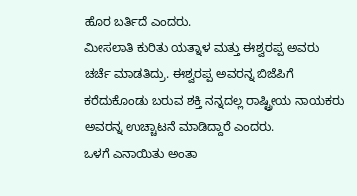ಹೊರ ಬರ್ತಿದೆ ಎಂದರು.
ಮೀಸಲಾತಿ ಕುರಿತು ಯತ್ನಾಳ ಮತ್ತು ಈಶ್ವರಪ್ಪ ಅವರು ಚರ್ಚೆ ಮಾಡತಿದ್ರು. ಈಶ್ವರಪ್ಪ ಅವರನ್ನ ಬಿಜೆಪಿಗೆ ಕರೆದುಕೊಂಡು ಬರುವ ಶಕ್ತಿ ನನ್ನದಲ್ಲ ರಾಷ್ಟ್ರೀಯ ನಾಯಕರು ಅವರನ್ನ ಉಚ್ಚಾಟನೆ ಮಾಡಿದ್ದಾರೆ ಎಂದರು.
ಒಳಗೆ ಎನಾಯಿತು ಅಂತಾ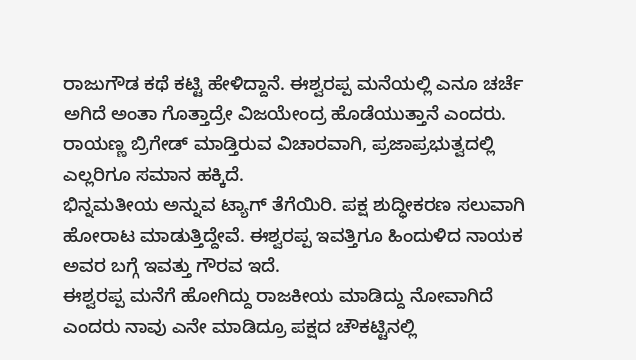ರಾಜುಗೌಡ ಕಥೆ ಕಟ್ಟಿ ಹೇಳಿದ್ದಾನೆ. ಈಶ್ವರಪ್ಪ ಮನೆಯಲ್ಲಿ ಎನೂ ಚರ್ಚೆ ಅಗಿದೆ ಅಂತಾ ಗೊತ್ತಾದ್ರೇ ವಿಜಯೇಂದ್ರ ಹೊಡೆಯುತ್ತಾನೆ ಎಂದರು.
ರಾಯಣ್ಣ ಬ್ರಿಗೇಡ್ ಮಾಡ್ತಿರುವ ವಿಚಾರವಾಗಿ, ಪ್ರಜಾಪ್ರಭುತ್ವದಲ್ಲಿ ಎಲ್ಲರಿಗೂ ಸಮಾನ ಹಕ್ಕಿದೆ.
ಭಿನ್ನಮತೀಯ ಅನ್ನುವ ಟ್ಯಾಗ್ ತೆಗೆಯಿರಿ. ಪಕ್ಷ ಶುದ್ಧೀಕರಣ ಸಲುವಾಗಿ ಹೋರಾಟ ಮಾಡುತ್ತಿದ್ದೇವೆ. ಈಶ್ವರಪ್ಪ ಇವತ್ತಿಗೂ ಹಿಂದುಳಿದ ನಾಯಕ ಅವರ ಬಗ್ಗೆ ಇವತ್ತು ಗೌರವ ಇದೆ.
ಈಶ್ವರಪ್ಪ ಮನೆಗೆ ಹೋಗಿದ್ದು ರಾಜಕೀಯ ಮಾಡಿದ್ದು ನೋವಾಗಿದೆ ಎಂದರು ನಾವು ಎನೇ ಮಾಡಿದ್ರೂ ಪಕ್ಷದ ಚೌಕಟ್ಟಿನಲ್ಲಿ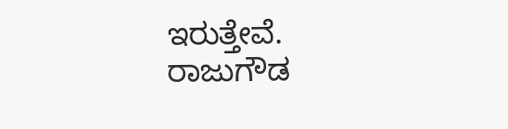ಇರುತ್ತೇವೆ.
ರಾಜುಗೌಡ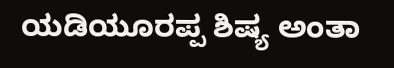ಯಡಿಯೂರಪ್ಪ ಶಿಷ್ಯ ಅಂತಾ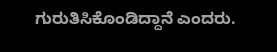ಗುರುತಿಸಿಕೊಂಡಿದ್ದಾನೆ ಎಂದರು.